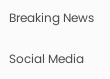Breaking News

Social Media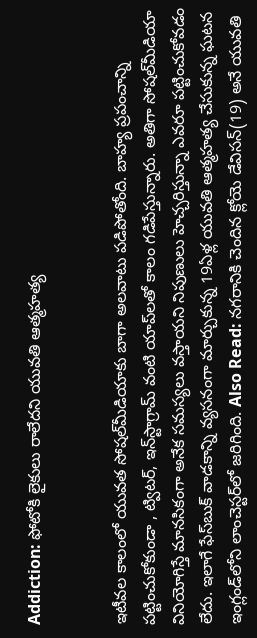Addiction: ఫోటోకి లైకులు రాలేదని యువతి ఆత్మహత్య


ఇటీవల కాలంలో యువత సోషల్‌మీడియాకు బాగా అలవాటు పడిపోతోంది. బాహ్య ప్రపంచాన్ని పట్టించుకోకుండా , ట్విటర్, ఇన్‌స్టాగ్రామ్ వంటి యాప్‌లతో కాలం గడిపేస్తున్నారు. అతిగా సోషల్‌మీడియా వినియోగిస్తే మానసికంగా అనేక సమస్యలు వస్తాయని నిపుణులు హెచ్చరిస్తున్నా ఎవరూ పట్టించుకోవడం లేదు. ఇలాగే ఫేస్‌బుక్‌ వాడకాన్ని వ్యసనంగా మార్చుకున్న 19ఏళ్ల యువతి ఆత్మహత్య చేసుకున్న ఘటన ఇంగ్లండ్‌లోని లాంచెస్టర్‌లో జరిగింది. Also Read: నగరానికి చెందిన క్లోయె డేవిసన్(19) అనే యువతి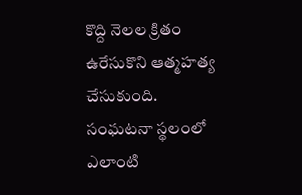కొద్ది నెలల క్రితం ఉరేసుకొని ఆత్మహత్య చేసుకుంది. సంఘటనా స్థలంలో ఎలాంటి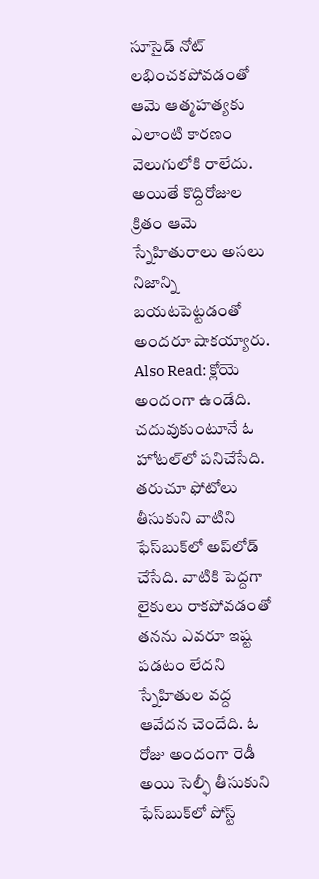సూసైడ్ నోట్ లభించకపోవడంతో ఆమె ఆత్మహత్యకు ఎలాంటి కారణం వెలుగులోకి రాలేదు. అయితే కొద్దిరోజుల క్రితం ఆమె స్నేహితురాలు అసలు నిజాన్ని బయటపెట్టడంతో అందరూ షాకయ్యారు. Also Read: క్లోయె అందంగా ఉండేది. చదువుకుంటూనే ఓ హోటల్‌లో పనిచేసేది. తరుచూ ఫోటోలు తీసుకుని వాటిని ఫేస్‌బుక్‌లో అప్‌లోడ్ చేసేది. వాటికి పెద్దగా లైకులు రాకపోవడంతో తనను ఎవరూ ఇష్ట పడటం లేదని స్నేహితుల వద్ద ఆవేదన చెందేది. ఓ రోజు అందంగా రెడీ అయి సెల్ఫీ తీసుకుని ఫేస్‌బుక్‌లో పోస్ట్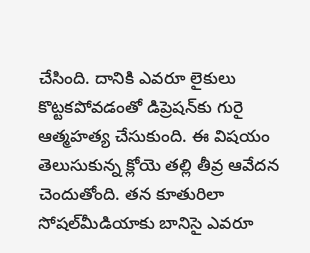చేసింది. దానికి ఎవరూ లైకులు కొట్టకపోవడంతో డిప్రెషన్‌కు గురై ఆత్మహత్య చేసుకుంది. ఈ విషయం తెలుసుకున్న క్లోయె తల్లి తీవ్ర ఆవేదన చెందుతోంది. తన కూతురిలా సోషల్‌మీడియాకు బానిసై ఎవరూ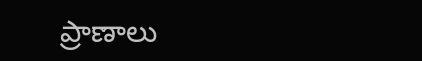ప్రాణాలు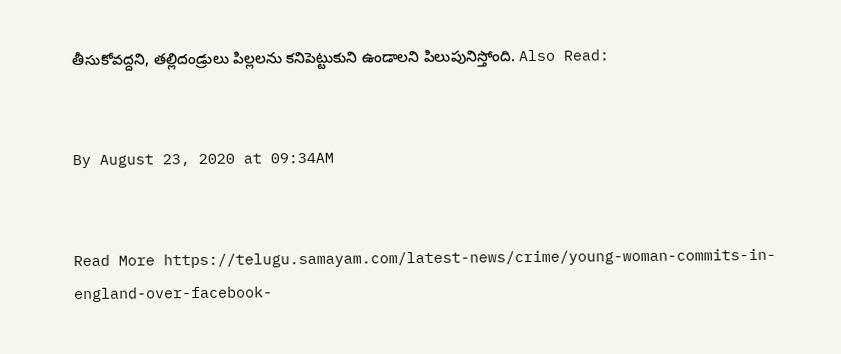తీసుకోవద్దని, తల్లిదండ్రులు పిల్లలను కనిపెట్టుకుని ఉండాలని పిలుపునిస్తోంది. Also Read:


By August 23, 2020 at 09:34AM


Read More https://telugu.samayam.com/latest-news/crime/young-woman-commits-in-england-over-facebook-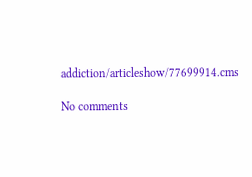addiction/articleshow/77699914.cms

No comments